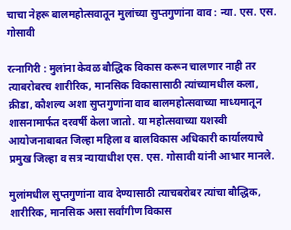चाचा नेहरू बालमहोत्सवातून मुलांच्या सुप्तगुणांना वाव : न्या. एस. एस. गोसावी

रत्नागिरी : मुलांना केवळ बौद्धिक विकास करून चालणार नाही तर त्याबरोबरच शारीरिक, मानसिक विकासासाठी त्यांच्यामधील कला, क्रीडा, कौशल्य अशा सुप्तगुणांना वाव बालमहोत्सवाच्या माध्यमातून शासनामार्फत दरवर्षी केला जातो. या महोत्सवाच्या यशस्वी आयोजनाबाबत जिल्हा महिला व बालविकास अधिकारी कार्यालयाचे प्रमुख जिल्हा व सत्र न्यायाधीश एस. एस. गोसावी यांनी आभार मानले.

मुलांमधील सुप्तगुणांना वाव देण्यासाठी त्याचबरोबर त्यांचा बौद्धिक, शारीरिक, मानसिक असा सर्वांगीण विकास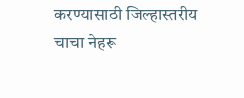करण्यासाठी जिल्हास्तरीय चाचा नेहरू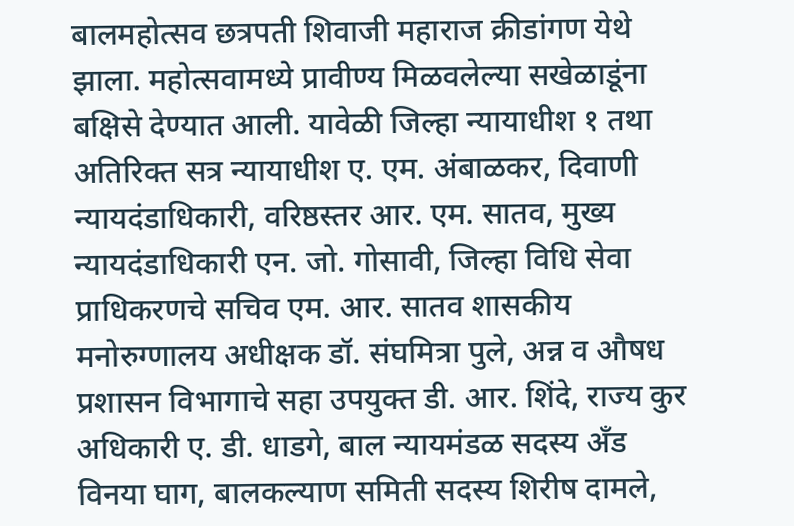बालमहोत्सव छत्रपती शिवाजी महाराज क्रीडांगण येथे झाला. महोत्सवामध्ये प्रावीण्य मिळवलेल्या सखेळाडूंना बक्षिसे देण्यात आली. यावेळी जिल्हा न्यायाधीश १ तथा अतिरिक्त सत्र न्यायाधीश ए. एम. अंबाळकर, दिवाणी न्यायदंडाधिकारी, वरिष्ठस्तर आर. एम. सातव, मुख्य न्यायदंडाधिकारी एन. जो. गोसावी, जिल्हा विधि सेवा प्राधिकरणचे सचिव एम. आर. सातव शासकीय मनोरुग्णालय अधीक्षक डॉ. संघमित्रा पुले, अन्न व औषध प्रशासन विभागाचे सहा उपयुक्त डी. आर. शिंदे, राज्य कुर अधिकारी ए. डी. धाडगे, बाल न्यायमंडळ सदस्य अँड विनया घाग, बालकल्याण समिती सदस्य शिरीष दामले,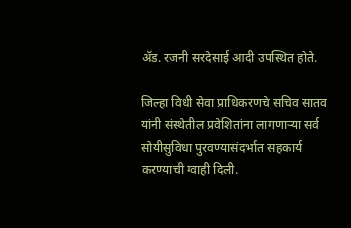ॲड. रजनी सरदेसाई आदी उपस्थित होते.

जिल्हा विधी सेवा प्राधिकरणचे सचिव सातव यांनी संस्थेतील प्रवेशितांना लागणाऱ्या सर्व सोयीसुविधा पुरवण्यासंदर्भात सहकार्य करण्याची ग्वाही दिली.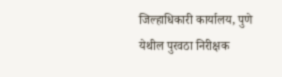जिल्हाधिकारी कार्यालय, पुणे येथील पुरवठा निरीक्षक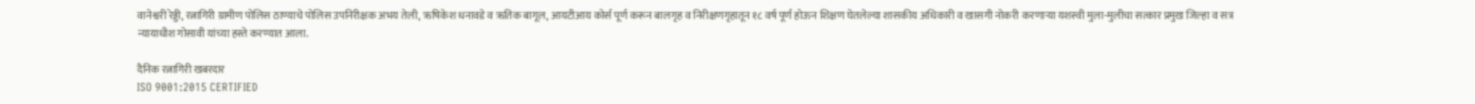वानेश्वरी रेड्डी, रत्नागिरी ग्रामीण पोलिस ठाण्याचे पोलिस उपनिरीक्षक अभय तेली, ऋषिकेश धनावडे व ऋतिक बागूल, आयटीआय कोर्स पूर्ण करून बालगृह व निरीक्षणगृहातून १८ वर्ष पूर्ण होऊन शिक्षण घेतलेल्या शासकीय अधिकारी व खासगी नोकरी करणाऱ्या यशस्वी मुला-मुलीचा सत्कार प्रमुख जिल्हा व सत्र न्यायाधीश गोसावी यांच्या हस्ते करण्यात आला.

दैनिक रत्नागिरी खबरदार
ISO 9001:2015 CERTIFIED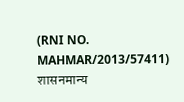(RNI NO. MAHMAR/2013/57411)
शासनमान्य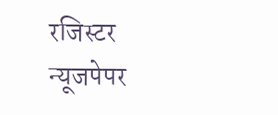रजिस्टर न्यूजपेपर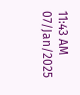11:43 AM 07/Jan/2025